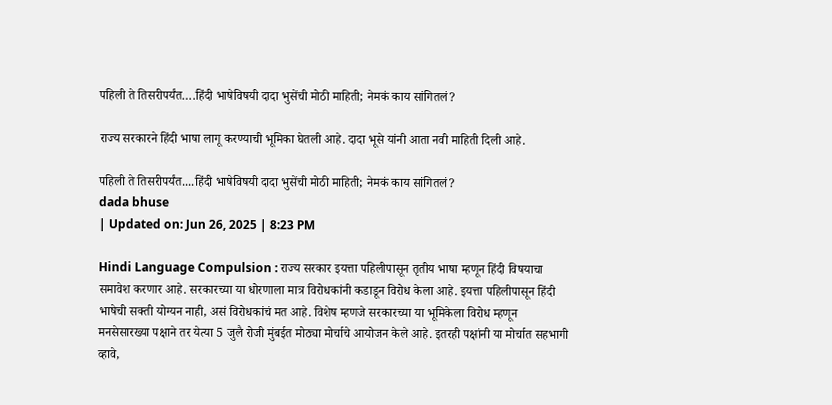पहिली ते तिसरीपर्यंत….हिंदी भाषेविषयी दादा भुसेंची मोठी माहिती; नेमकं काय सांगितलं?

राज्य सरकारने हिंदी भाषा लागू करण्याची भूमिका घेतली आहे. दादा भूसे यांनी आता नवी माहिती दिली आहे.

पहिली ते तिसरीपर्यंत....हिंदी भाषेविषयी दादा भुसेंची मोठी माहिती; नेमकं काय सांगितलं?
dada bhuse
| Updated on: Jun 26, 2025 | 8:23 PM

Hindi Language Compulsion : राज्य सरकार इयत्ता पहिलीपासून तृतीय भाषा म्हणून हिंदी विषयाचा समावेश करणार आहे. सरकारच्या या धोरणाला मात्र विरोधकांनी कडाडून विरोध केला आहे. इयत्ता पहिलीपासून हिंदी भाषेची सक्ती योग्यन नाही, असं विरोधकांचं मत आहे. विशेष म्हणजे सरकारच्या या भूमिकेला विरोध म्हणून मनसेसारख्या पक्षाने तर येत्या 5 जुलै रोजी मुंबईत मोठ्या मोर्चाचे आयोजन केले आहे. इतरही पक्षांनी या मोर्चात सहभागी व्हावे,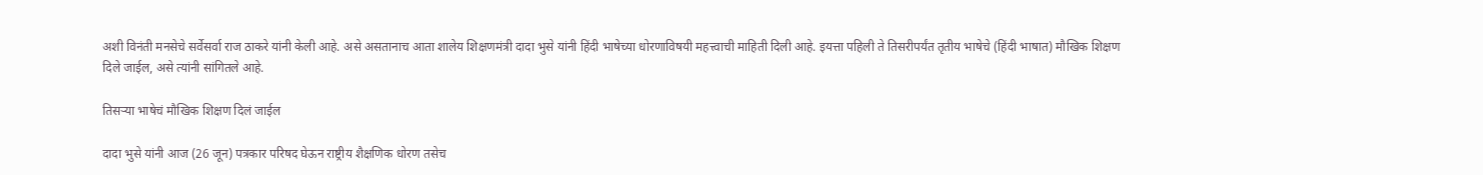अशी विनंती मनसेचे सर्वेसर्वा राज ठाकरे यांनी केली आहे. असे असतानाच आता शालेय शिक्षणमंत्री दादा भुसे यांनी हिंदी भाषेच्या धोरणाविषयी महत्त्वाची माहिती दिली आहे. इयत्ता पहिली ते तिसरीपर्यंत तृतीय भाषेचे (हिंदी भाषात) मौखिक शिक्षण दिले जाईल, असे त्यांनी सांगितले आहे.

तिसऱ्या भाषेचं मौखिक शिक्षण दिलं जाईल

दादा भुसे यांनी आज (26 जून) पत्रकार परिषद घेऊन राष्ट्रीय शैक्षणिक धोरण तसेच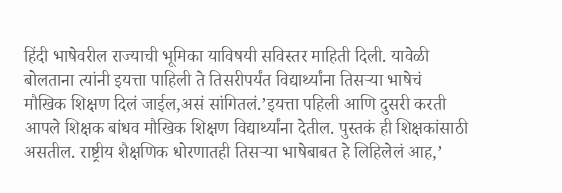हिंदी भाषेवरील राज्याची भूमिका याविषयी सविस्तर माहिती दिली. यावेळी बोलताना त्यांनी इयत्ता पाहिली ते तिसरीपर्यंत विद्यार्थ्यांना तिसऱ्या भाषेचं मौखिक शिक्षण दिलं जाईल,असं सांगितलं.’इयत्ता पहिली आणि दुसरी करती आपले शिक्षक बांधव मौखिक शिक्षण विद्यार्थ्यांना देतील. पुस्तकं ही शिक्षकांसाठी असतील. राष्ट्रीय शैक्षणिक धोरणातही तिसऱ्या भाषेबाबत हे लिहिलेलं आह,’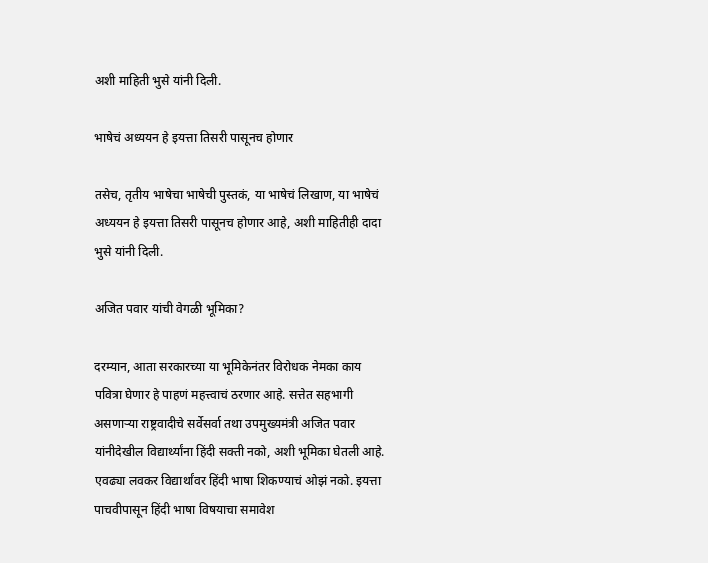अशी माहिती भुसे यांनी दिली.

भाषेचं अध्ययन हे इयत्ता तिसरी पासूनच होणार

तसेच, तृतीय भाषेचा भाषेची पुस्तकं, या भाषेचं लिखाण, या भाषेचं अध्ययन हे इयत्ता तिसरी पासूनच होणार आहे, अशी माहितीही दादा भुसे यांनी दिली.

अजित पवार यांची वेगळी भूमिका?

दरम्यान, आता सरकारच्या या भूमिकेनंतर विरोधक नेमका काय पवित्रा घेणार हे पाहणं महत्त्वाचं ठरणार आहे. सत्तेत सहभागी असणाऱ्या राष्ट्रवादीचे सर्वेसर्वा तथा उपमुख्यमंत्री अजित पवार यांनीदेखील विद्यार्थ्यांना हिंदी सक्ती नको, अशी भूमिका घेतली आहे. एवढ्या लवकर विद्यार्थांवर हिंदी भाषा शिकण्याचं ओझं नको. इयत्ता पाचवीपासून हिंदी भाषा विषयाचा समावेश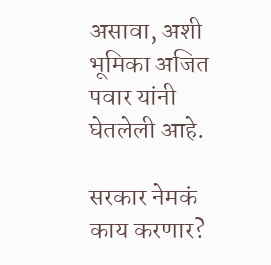असावा, अशी भूमिका अजित पवार यांनी घेतलेली आहे.

सरकार नेमकं काय करणार?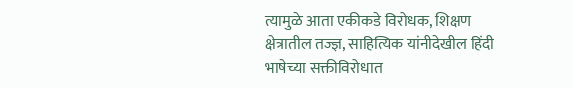त्यामुळे आता एकीकडे विरोधक, शिक्षण क्षेत्रातील तज्ज्ञ, साहित्यिक यांनीदेखील हिंदी भाषेच्या सक्तीविरोधात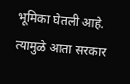भूमिका घेतली आहे. त्यामुळे आता सरकार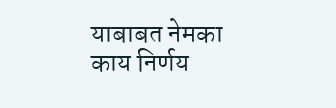याबाबत नेमका काय निर्णय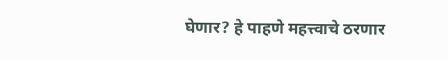घेणार? हे पाहणे महत्त्वाचे ठरणार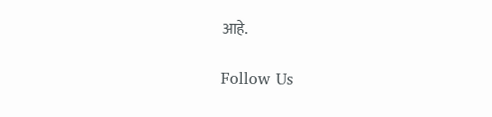आहे.

Follow Us